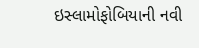ઇસ્લામોફોબિયાની નવી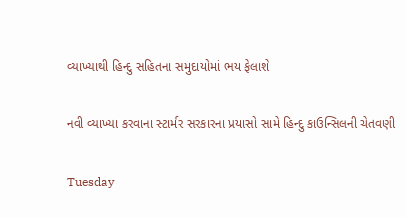વ્યાખ્યાથી હિન્દુ સહિતના સમુદાયોમાં ભય ફેલાશે

નવી વ્યાખ્યા કરવાના સ્ટાર્મર સરકારના પ્રયાસો સામે હિન્દુ કાઉન્સિલની ચેતવણી

Tuesday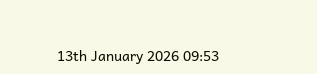13th January 2026 09:53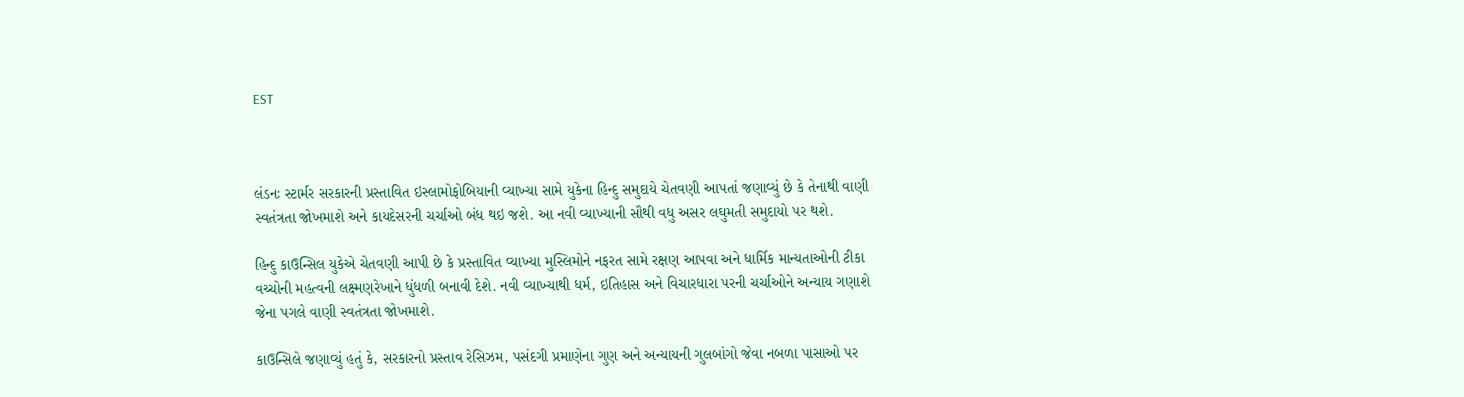EST



લંડનઃ સ્ટાર્મર સરકારની પ્રસ્તાવિત ઇસ્લામોફોબિયાની વ્યાખ્યા સામે યુકેના હિન્દુ સમુદાયે ચેતવણી આપતાં જણાવ્યું છે કે તેનાથી વાણી સ્વતંત્રતા જોખમાશે અને કાયદેસરની ચર્ચાઓ બંધ થઇ જશે. આ નવી વ્યાખ્યાની સૌથી વધુ અસર લઘુમતી સમુદાયો પર થશે.

હિન્દુ કાઉન્સિલ યુકેએ ચેતવણી આપી છે કે પ્રસ્તાવિત વ્યાખ્યા મુસ્લિમોને નફરત સામે રક્ષણ આપવા અને ધાર્મિક માન્યતાઓની ટીકા વચ્ચોની મહત્વની લક્ષ્મણરેખાને ધુંધળી બનાવી દેશે. નવી વ્યાખ્યાથી ધર્મ, ઇતિહાસ અને વિચારધારા પરની ચર્ચાઓને અન્યાય ગણાશે જેના પગલે વાણી સ્વતંત્રતા જોખમાશે.

કાઉન્સિલે જણાવ્યું હતું કે, સરકારનો પ્રસ્તાવ રેસિઝમ, પસંદગી પ્રમાણેના ગુણ અને અન્યાયની ગુલબાંગો જેવા નબળા પાસાઓ પર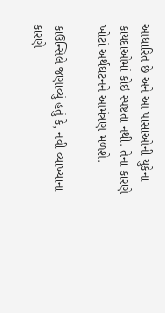આધારિત છે અને આ પાસાઓની યુકેના કાયદાઓમાં કોઇ સ્પષ્ટતા નથી. તેના કારણે ખોટાં અર્થઘટનને આમંત્રણ મળશે.

કાઉન્સિલે જણાવ્યું હતું કે, નવી વ્યાખ્યાના કારણે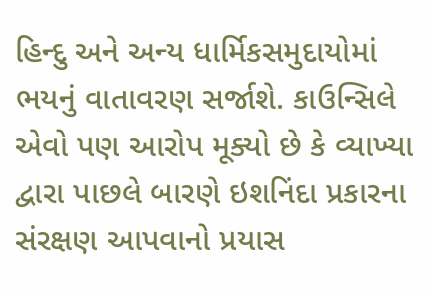હિન્દુ અને અન્ય ધાર્મિકસમુદાયોમાં ભયનું વાતાવરણ સર્જાશે. કાઉન્સિલે એવો પણ આરોપ મૂક્યો છે કે વ્યાખ્યા દ્વારા પાછલે બારણે ઇશનિંદા પ્રકારના સંરક્ષણ આપવાનો પ્રયાસ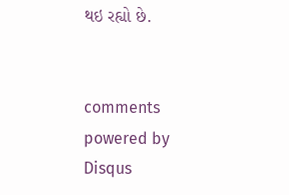થઇ રહ્યો છે.


comments powered by Disqus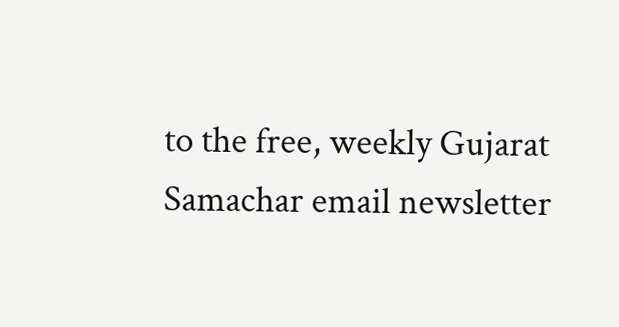to the free, weekly Gujarat Samachar email newsletter